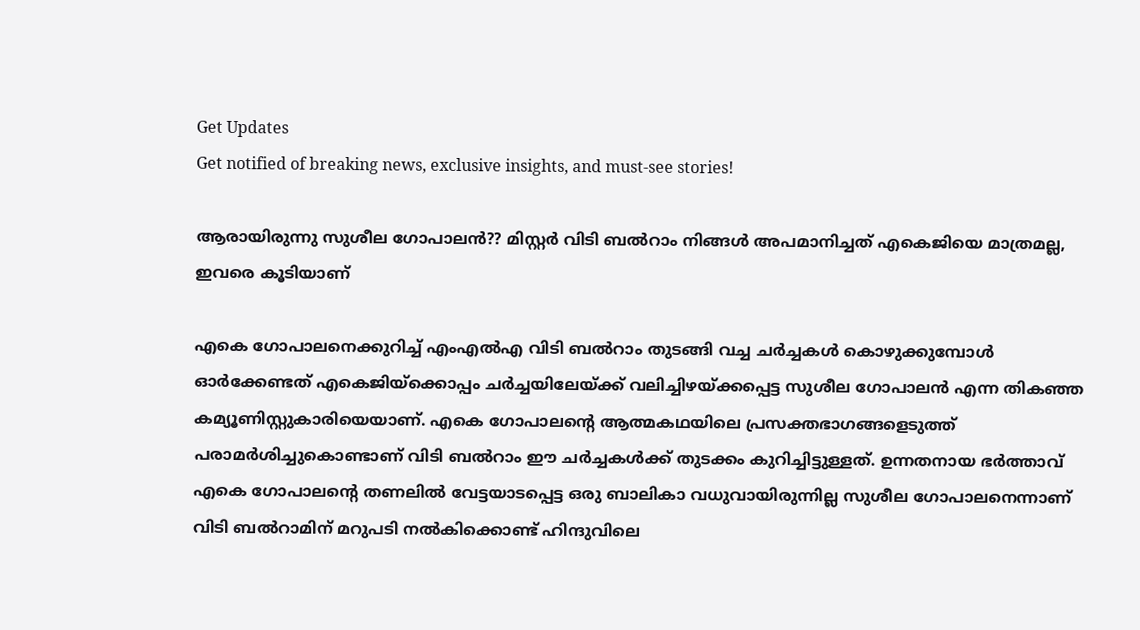Get Updates
Get notified of breaking news, exclusive insights, and must-see stories!

ആരായിരുന്നു സുശീല ഗോപാലൻ?? മിസ്റ്റർ വിടി ബൽറാം നിങ്ങൾ അപമാനിച്ചത് എകെജിയെ മാത്രമല്ല, ഇവരെ കൂടിയാണ്

എകെ ഗോപാലനെക്കുറിച്ച് എംഎല്‍എ വിടി ബല്‍റാം തുടങ്ങി വച്ച ചര്‍ച്ചകള്‍ കൊഴുക്കുമ്പോള്‍ ഓര്‍ക്കേണ്ടത് എകെജിയ്ക്കൊപ്പം ചര്‍ച്ചയിലേയ്ക്ക് വലിച്ചിഴയ്ക്കപ്പെട്ട സുശീല ഗോപാലന്‍ എന്ന തികഞ്ഞ കമ്യൂണിസ്റ്റുകാരിയെയാണ്. എകെ ഗോപാലന്റെ ആത്മകഥയിലെ പ്രസക്തഭാഗങ്ങളെടുത്ത് പരാമര്‍ശിച്ചുകൊണ്ടാണ് വിടി ബല്‍റാം ഈ ചര്‍ച്ചകള്‍ക്ക് തുടക്കം കുറിച്ചിട്ടുള്ളത്. ഉന്നതനായ ഭര്‍ത്താവ് എകെ ഗോപാലന്റെ തണലില്‍ വേട്ടയാടപ്പെട്ട ഒരു ബാലികാ വധുവായിരുന്നില്ല സുശീല ഗോപാലനെന്നാണ് വിടി ബല്‍റാമിന് മറുപടി നല്‍കിക്കൊണ്ട് ഹിന്ദുവിലെ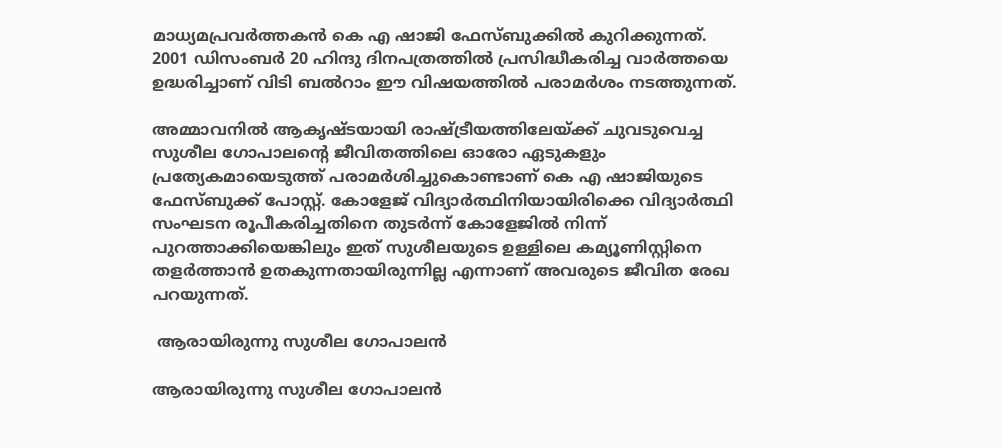മാധ്യമപ്രവര്‍ത്തകന്‍ കെ എ ഷാജി ഫേസ്ബുക്കില്‍ കുറിക്കുന്നത്. 2001 ഡിസംബര്‍ 20 ഹിന്ദു ദിനപത്രത്തില്‍ പ്രസിദ്ധീകരിച്ച വാര്‍ത്തയെ ഉദ്ധരിച്ചാണ് വിടി ബല്‍റാം ഈ വിഷയത്തില്‍ പരാമര്‍ശം നടത്തുന്നത്.

അമ്മാവനില്‍ ആകൃഷ്ടയായി രാഷ്ട്രീയത്തിലേയ്ക്ക് ചുവടുവെച്ച സുശീല ഗോപാലന്‍റെ ജീവിതത്തിലെ ഓരോ ഏടുകളും പ്രത്യേകമായെടുത്ത് പരാമര്‍ശിച്ചുകൊണ്ടാണ് കെ എ ഷാജിയുടെ ഫേസ്ബുക്ക് പോസ്റ്റ്. കോളേജ് വിദ്യാര്‍ത്ഥിനിയായിരിക്കെ വിദ്യാര്‍ത്ഥി സംഘടന രൂപീകരിച്ചതിനെ തുടര്‍ന്ന് കോളേജില്‍ നിന്ന് പുറത്താക്കിയെങ്കിലും ഇത് സുശീലയുടെ ഉള്ളിലെ കമ്യൂണിസ്റ്റിനെ തളര്‍ത്താന്‍ ഉതകുന്നതായിരുന്നില്ല എന്നാണ് അവരുടെ ജീവിത രേഖ പറയുന്നത്.

 ആരായിരുന്നു സുശീല ഗോപാലന്‍

ആരായിരുന്നു സുശീല ഗോപാലന്‍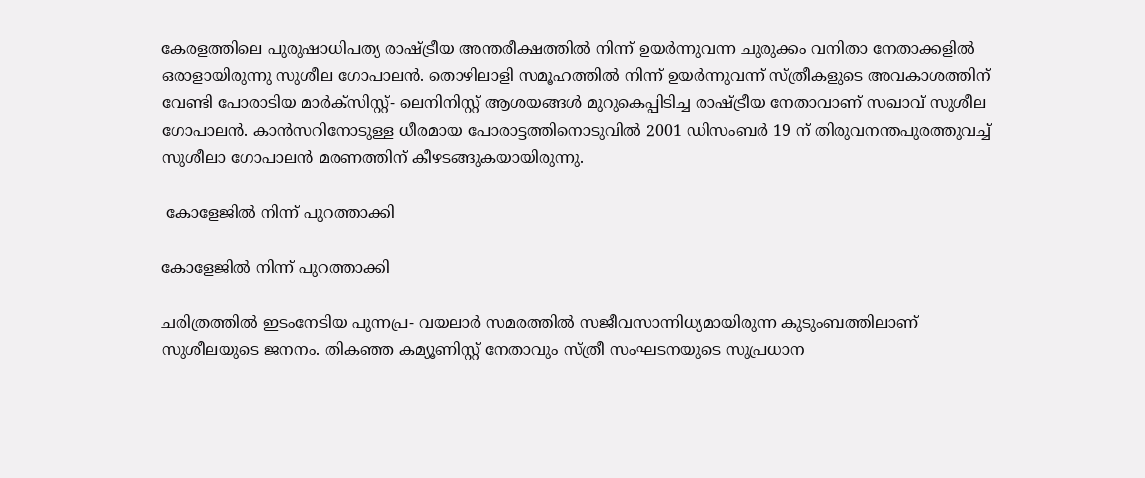കേരളത്തിലെ പുരുഷാധിപത്യ രാഷ്ട്രീയ അന്തരീക്ഷത്തില്‍ നിന്ന് ഉയര്‍ന്നുവന്ന ചുരുക്കം വനിതാ നേതാക്കളില്‍ ഒരാളായിരുന്നു സുശീല ഗോപാലന്‍. തൊഴിലാളി സമൂഹത്തില്‍ നിന്ന് ഉയര്‍ന്നുവന്ന് സ്ത്രീകളുടെ അവകാശത്തിന് വേണ്ടി പോരാടിയ മാര്‍ക്സിസ്റ്റ്- ലെനിനിസ്റ്റ് ആശയങ്ങള്‍ മുറുകെപ്പിടിച്ച രാഷ്ട്രീയ നേതാവാണ് സഖാവ് സുശീല ഗോപാലന്‍. കാന്‍സറിനോടുള്ള ധീരമായ പോരാട്ടത്തിനൊടുവില്‍ 2001 ഡിസംബര്‍ 19 ന് തിരുവനന്തപുരത്തുവച്ച് സുശീലാ ഗോപാലന്‍ മരണത്തിന് കീഴടങ്ങുകയായിരുന്നു.

 കോളേജില്‍ നിന്ന് പുറത്താക്കി

കോളേജില്‍ നിന്ന് പുറത്താക്കി

ചരിത്രത്തില്‍ ഇടംനേടിയ പുന്നപ്ര- വയലാര്‍ സമരത്തില്‍ സജീവസാന്നിധ്യമായിരുന്ന കുടുംബത്തിലാണ് സുശീലയുടെ ജനനം. തികഞ്ഞ കമ്യൂണിസ്റ്റ് നേതാവും സ്ത്രീ സംഘടനയുടെ സുപ്രധാന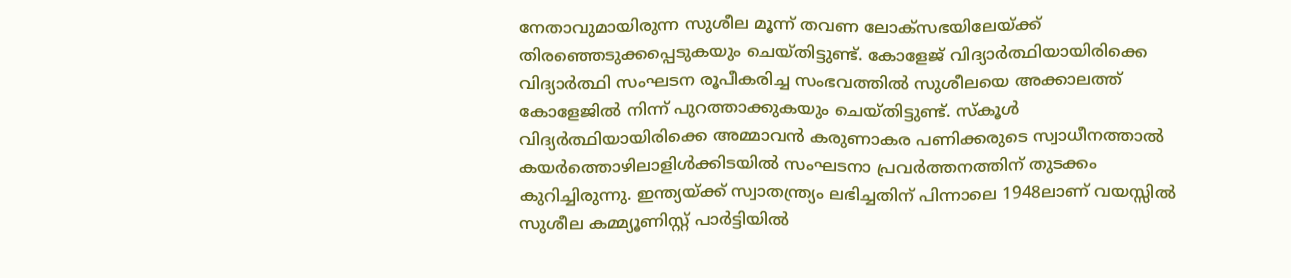നേതാവുമായിരുന്ന സുശീല മൂന്ന് തവണ ലോക്സഭയിലേയ്ക്ക് തിരഞ്ഞെടുക്കപ്പെടുകയും ചെയ്തിട്ടുണ്ട്. കോളേജ് വിദ്യാര്‍ത്ഥിയായിരിക്കെ വിദ്യാര്‍ത്ഥി സംഘടന രൂപീകരിച്ച സംഭവത്തില്‍ സുശീലയെ അക്കാലത്ത് കോളേജില്‍ നിന്ന് പുറത്താക്കുകയും ചെയ്തിട്ടുണ്ട്. സ്കൂള്‍ വിദ്യര്‍ത്ഥിയായിരിക്കെ അമ്മാവന്‍ കരുണാകര പണിക്കരുടെ സ്വാധീനത്താല്‍ കയര്‍ത്തൊഴിലാളിള്‍ക്കിടയില്‍ സംഘടനാ പ്രവര്‍ത്തനത്തിന് തുടക്കം കുറിച്ചിരുന്നു. ഇന്ത്യയ്ക്ക് സ്വാതന്ത്ര്യം ലഭിച്ചതിന് പിന്നാലെ 1948ലാണ് വയസ്സില്‍ സുശീല കമ്മ്യൂണിസ്റ്റ് പാര്‍ട്ടിയില്‍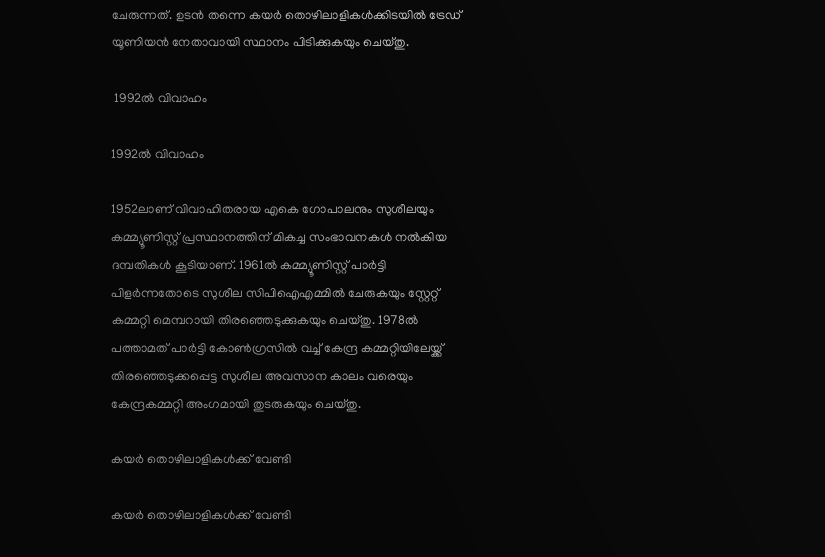ചേരുന്നത്. ഉടന്‍ തന്നെ കയര്‍ തൊഴിലാളികള്‍ക്കിടയില്‍ ട്രേഡ് യൂണിയന്‍ നേതാവായി സ്ഥാനം പിടിക്കുകയും ചെയ്തു.

 1992ല്‍ വിവാഹം

1992ല്‍ വിവാഹം

1952ലാണ് വിവാഹിതരായ എകെ ഗോപാലനും സുശീലയും കമ്മ്യൂണിസ്റ്റ് പ്രസ്ഥാനത്തിന് മികച്ച സംഭാവനകള്‍ നല്‍കിയ ദമ്പതികള്‍ കൂടിയാണ്. 1961ല്‍ കമ്മ്യൂണിസ്റ്റ് പാര്‍ട്ടി പിളര്‍ന്നതോടെ സുശീല സിപിഐഎമ്മില്‍ ചേരുകയും സ്റ്റേറ്റ് കമ്മറ്റി മെമ്പറായി തിരഞ്ഞെടുക്കുകയും ചെയ്തു. 1978ല്‍ പത്താമത് പാര്‍ട്ടി കോണ്‍ഗ്രസില്‍ വച്ച് കേന്ദ്ര കമ്മറ്റിയിലേയ്ക്ക് തിരഞ്ഞെടുക്കപ്പെട്ട സുശീല അവസാന കാലം വരെയും കേന്ദ്രകമ്മറ്റി അംഗമായി തുടരുകയും ചെയ്തു.

കയര്‍ തൊഴിലാളികള്‍ക്ക് വേണ്ടി

കയര്‍ തൊഴിലാളികള്‍ക്ക് വേണ്ടി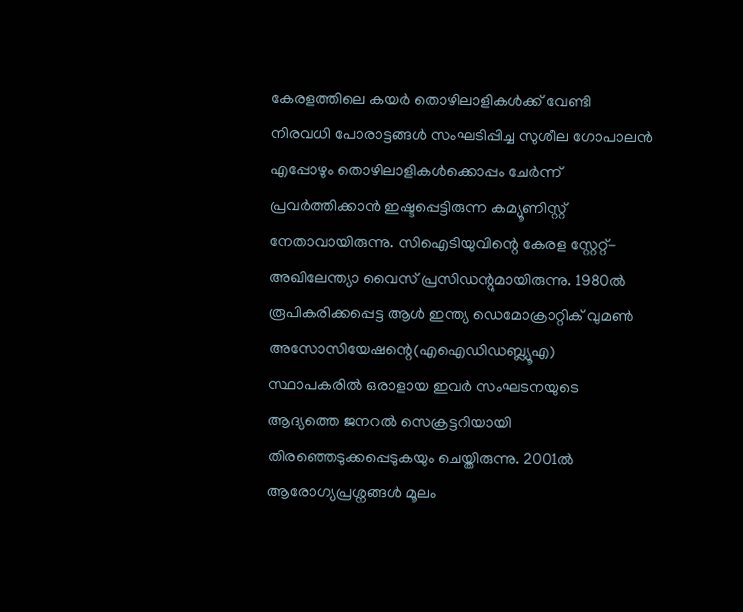കേരളത്തിലെ കയര്‍ തൊഴിലാളികള്‍ക്ക് വേണ്ടി നിരവധി പോരാട്ടങ്ങള്‍ സംഘടിപ്പിച്ച സുശീല ഗോപാലന്‍ എപ്പോഴും തൊഴിലാളികള്‍ക്കൊപ്പം ചേര്‍ന്ന് പ്രവര്‍ത്തിക്കാന്‍ ഇഷ്ടപ്പെട്ടിരുന്ന കമ്യൂണിസ്റ്റ് നേതാവായിരുന്നു. സിഐടിയുവിന്റെ കേരള സ്റ്റേറ്റ്- അഖിലേന്ത്യാ വൈസ് പ്രസിഡന്റുമായിരുന്നു. 1980ല്‍ രൂപികരിക്കപ്പെട്ട ആള്‍ ഇന്ത്യ ഡെമോക്രാറ്റിക് വുമണ്‍ അസോസിയേഷന്റെ(എഐഡിഡബ്ല്യൂഎ) സ്ഥാപകരില്‍ ഒരാളായ ഇവര്‍ സംഘടനയുടെ ആദ്യത്തെ ജനറല്‍ സെക്രട്ടറിയായി തിരഞ്ഞെടുക്കപ്പെടുകയും ചെയ്തിരുന്നു. 2001ല്‍ ആരോഗ്യപ്രശ്നങ്ങള്‍ മൂലം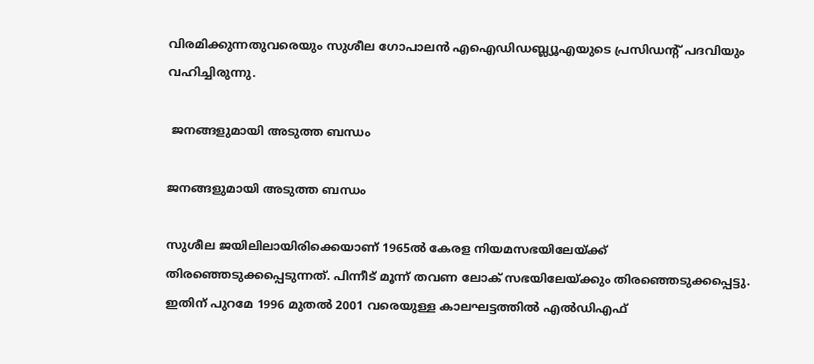വിരമിക്കുന്നതുവരെയും സുശീല ഗോപാലന്‍ എഐഡിഡബ്ല്യൂഎയുടെ പ്രസി‍ഡന്റ് പദവിയും വഹിച്ചിരുന്നു.

 ജനങ്ങളുമായി അടുത്ത ബന്ധം

ജനങ്ങളുമായി അടുത്ത ബന്ധം

സുശീല ജയിലിലായിരിക്കെയാണ് 1965ല്‍ കേരള നിയമസഭയിലേയ്ക്ക് തിരഞ്ഞെടുക്കപ്പെടുന്നത്. പിന്നീട് മൂന്ന് തവണ ലോക് സഭയിലേയ്ക്കും തിരഞ്ഞെടുക്കപ്പെട്ടു. ഇതിന് പുറമേ 1996 മുതല്‍ 2001 വരെയുള്ള കാലഘട്ടത്തില്‍ എല്‍‍ഡിഎഫ്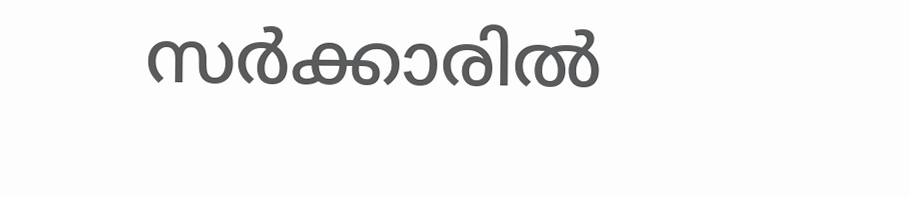സര്‍ക്കാരില്‍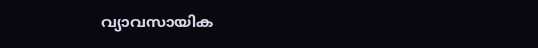വ്യാവസായിക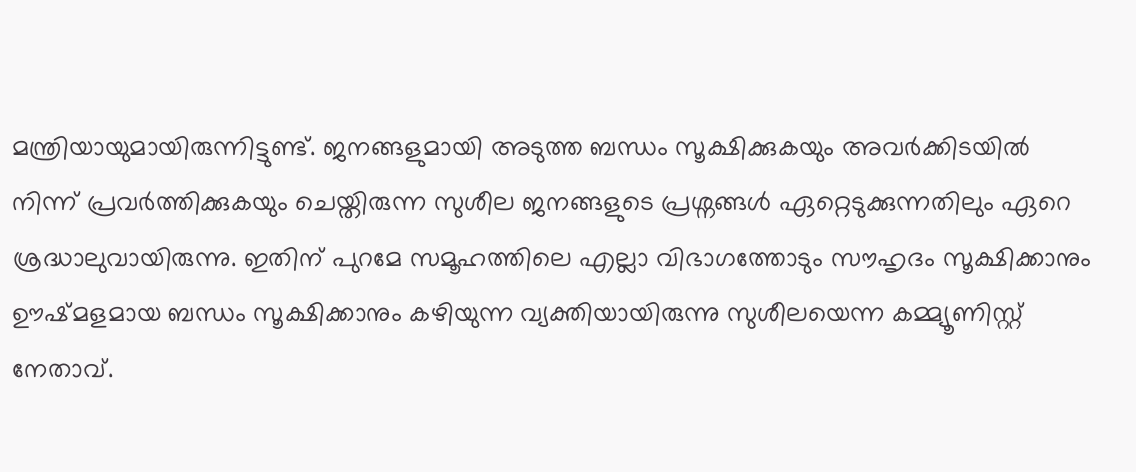മന്ത്രിയായുമായിരുന്നിട്ടുണ്ട്. ജനങ്ങളുമായി അടുത്ത ബന്ധം സൂക്ഷിക്കുകയും അവര്‍ക്കിടയില്‍ നിന്ന് പ്രവര്‍ത്തിക്കുകയും ചെയ്തിരുന്ന സുശീല ജനങ്ങളുടെ പ്രശ്നങ്ങള്‍‌ ഏറ്റെടുക്കുന്നതിലും ഏറെ ശ്രദ്ധാലുവായിരുന്നു. ഇതിന് പുറമേ സമൂഹത്തിലെ എല്ലാ വിഭാഗത്തോടും സൗഹൃദം സൂക്ഷിക്കാനും ഊഷ്മളമായ ബന്ധം സൂക്ഷിക്കാനും കഴിയുന്ന വ്യക്തിയായിരുന്നു സുശീലയെന്ന കമ്മ്യൂണിസ്റ്റ് നേതാവ്.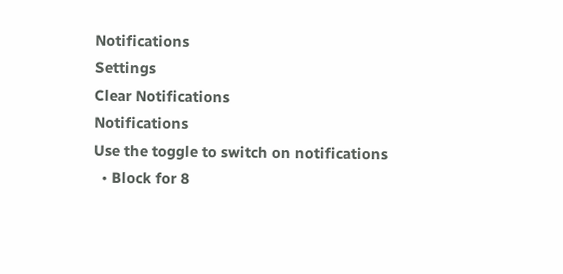Notifications
Settings
Clear Notifications
Notifications
Use the toggle to switch on notifications
  • Block for 8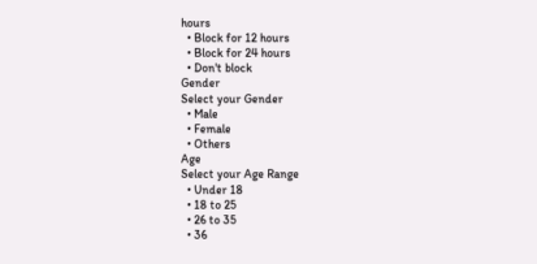hours
  • Block for 12 hours
  • Block for 24 hours
  • Don't block
Gender
Select your Gender
  • Male
  • Female
  • Others
Age
Select your Age Range
  • Under 18
  • 18 to 25
  • 26 to 35
  • 36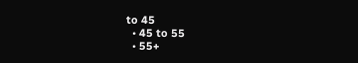to 45
  • 45 to 55
  • 55+